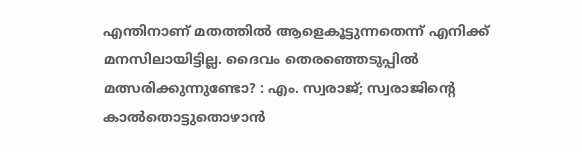എന്തിനാണ് മതത്തില്‍ ആളെകൂട്ടുന്നതെന്ന് എനിക്ക് മനസിലായിട്ടില്ല. ദൈവം തെരഞ്ഞെടുപ്പില്‍ മത്സരിക്കുന്നുണ്ടോ? : എം. സ്വരാജ്; സ്വരാജിന്റെ കാല്‍തൊട്ടുതൊഴാന്‍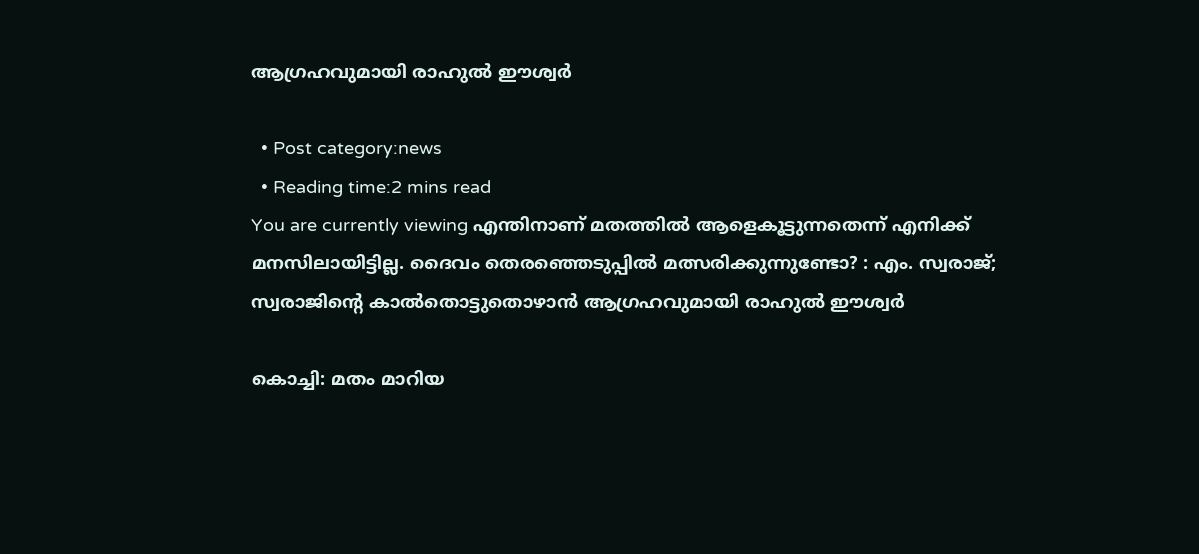ആഗ്രഹവുമായി രാഹുല്‍ ഈശ്വര്‍

  • Post category:news
  • Reading time:2 mins read
You are currently viewing എന്തിനാണ് മതത്തില്‍ ആളെകൂട്ടുന്നതെന്ന് എനിക്ക് മനസിലായിട്ടില്ല. ദൈവം തെരഞ്ഞെടുപ്പില്‍ മത്സരിക്കുന്നുണ്ടോ? : എം. സ്വരാജ്; സ്വരാജിന്റെ കാല്‍തൊട്ടുതൊഴാന്‍ ആഗ്രഹവുമായി രാഹുല്‍ ഈശ്വര്‍

കൊച്ചി: മതം മാറിയ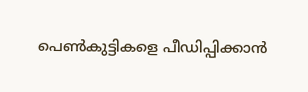പെണ്‍കുട്ടികളെ പീഡിപ്പിക്കാന്‍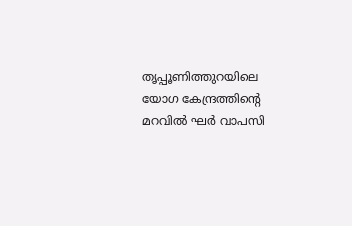തൃപ്പൂണിത്തുറയിലെ യോഗ കേന്ദ്രത്തിന്റെ മറവില്‍ ഘര്‍ വാപസി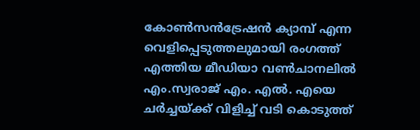കോണ്‍സന്‍ട്രേഷന്‍ ക്യാമ്പ് എന്ന വെളിപ്പെടുത്തലുമായി രംഗത്ത് എത്തിയ മീഡിയാ വണ്‍ചാനലില്‍ എം.സ്വരാജ് എം. എല്‍. എയെ ചര്‍ച്ചയ്ക്ക് വിളിച്ച് വടി കൊടുത്ത്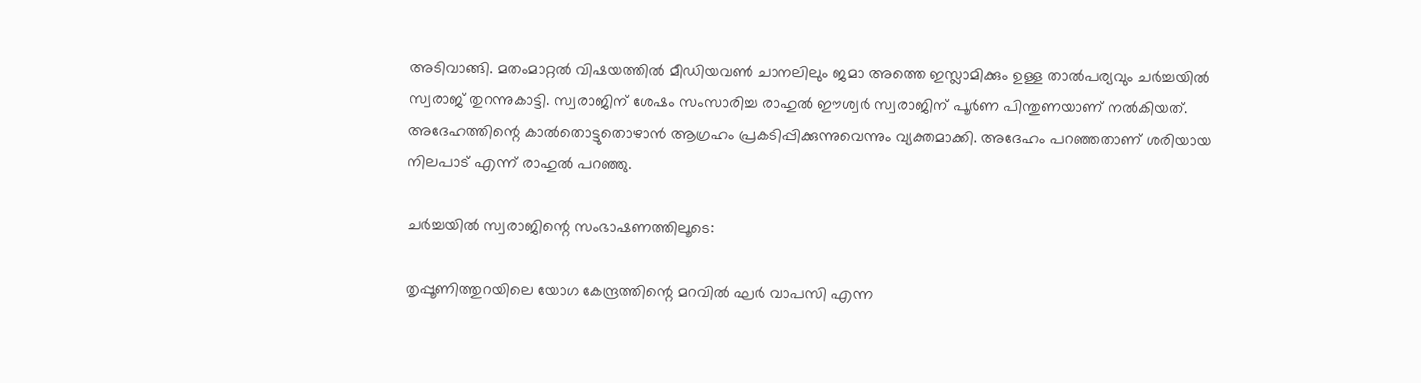അടിവാങ്ങി. മതംമാറ്റല്‍ വിഷയത്തില്‍ മീഡിയവണ്‍ ചാനലിലും ജമാ അത്തെ ഇസ്ലാമിക്കും ഉള്ള താല്‍പര്യവും ചര്‍ച്ചയില്‍ സ്വരാജ് തുറന്നുകാട്ടി. സ്വരാജിന് ശേഷം സംസാരിച്ച രാഹുല്‍ ഈശ്വര്‍ സ്വരാജിന് പൂര്‍ണ പിന്തുണയാണ് നല്‍കിയത്. അദേഹത്തിന്റെ കാല്‍തൊട്ടുതൊഴാന്‍ ആഗ്രഹം പ്രകടിപ്പിക്കുന്നുവെന്നും വ്യക്തമാക്കി. അദേഹം പറഞ്ഞതാണ് ശരിയായ നിലപാട് എന്ന് രാഹുല്‍ പറഞ്ഞു.

ചര്‍ച്ചയില്‍ സ്വരാജിന്റെ സംഭാഷണത്തിലൂടെ:

തൃപ്പൂണിത്തുറയിലെ യോഗ കേന്ദ്രത്തിന്റെ മറവില്‍ ഘര്‍ വാപസി എന്ന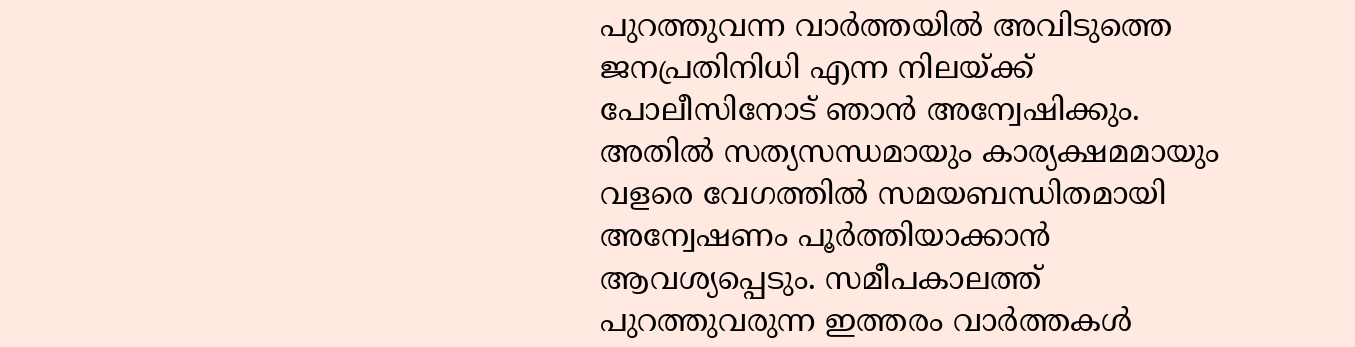പുറത്തുവന്ന വാര്‍ത്തയില്‍ അവിടുത്തെ ജനപ്രതിനിധി എന്ന നിലയ്ക്ക് പോലീസിനോട് ഞാന്‍ അന്വേഷിക്കും. അതില്‍ സത്യസന്ധമായും കാര്യക്ഷമമായും വളരെ വേഗത്തില്‍ സമയബന്ധിതമായി അന്വേഷണം പൂര്‍ത്തിയാക്കാന്‍ ആവശ്യപ്പെടും. സമീപകാലത്ത് പുറത്തുവരുന്ന ഇത്തരം വാര്‍ത്തകള്‍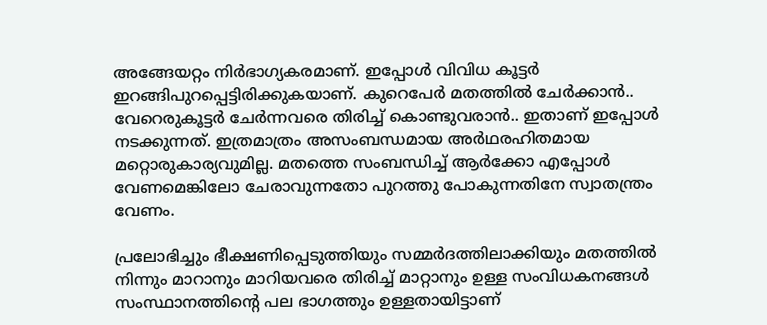അങ്ങേയറ്റം നിര്‍ഭാഗ്യകരമാണ്. ഇപ്പോള്‍ വിവിധ കൂട്ടര്‍ ഇറങ്ങിപുറപ്പെട്ടിരിക്കുകയാണ്. കുറെപേര്‍ മതത്തില്‍ ചേര്‍ക്കാന്‍.. വേറെരുകൂട്ടര്‍ ചേര്‍ന്നവരെ തിരിച്ച് കൊണ്ടുവരാന്‍.. ഇതാണ് ഇപ്പോള്‍ നടക്കുന്നത്. ഇത്രമാത്രം അസംബന്ധമായ അര്‍ഥരഹിതമായ മറ്റൊരുകാര്യവുമില്ല. മതത്തെ സംബന്ധിച്ച് ആര്‍ക്കോ എപ്പോള്‍ വേണമെങ്കിലോ ചേരാവുന്നതോ പുറത്തു പോകുന്നതിനേ സ്വാതന്ത്രം വേണം.

പ്രലോഭിച്ചും ഭീക്ഷണിപ്പെടുത്തിയും സമ്മര്‍ദത്തിലാക്കിയും മതത്തില്‍ നിന്നും മാറാനും മാറിയവരെ തിരിച്ച് മാറ്റാനും ഉള്ള സംവിധകനങ്ങള്‍ സംസ്ഥാനത്തിന്റെ പല ഭാഗത്തും ഉള്ളതായിട്ടാണ്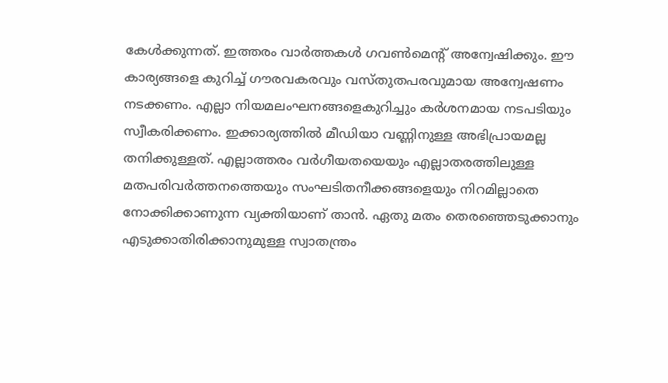കേള്‍ക്കുന്നത്. ഇത്തരം വാര്‍ത്തകള്‍ ഗവണ്‍മെന്റ് അന്വേഷിക്കും. ഈ കാര്യങ്ങളെ കുറിച്ച് ഗൗരവകരവും വസ്തുതപരവുമായ അന്വേഷണം നടക്കണം. എല്ലാ നിയമലംഘനങ്ങളെകുറിച്ചും കര്‍ശനമായ നടപടിയും സ്വീകരിക്കണം. ഇക്കാര്യത്തില്‍ മീഡിയാ വണ്ണിനുള്ള അഭിപ്രായമല്ല തനിക്കുള്ളത്. എല്ലാത്തരം വര്‍ഗീയതയെയും എല്ലാതരത്തിലുള്ള മതപരിവര്‍ത്തനത്തെയും സംഘടിതനീക്കങ്ങളെയും നിറമില്ലാതെ നോക്കിക്കാണുന്ന വ്യക്തിയാണ് താന്‍. ഏതു മതം തെരഞ്ഞെടുക്കാനും എടുക്കാതിരിക്കാനുമുള്ള സ്വാതന്ത്രം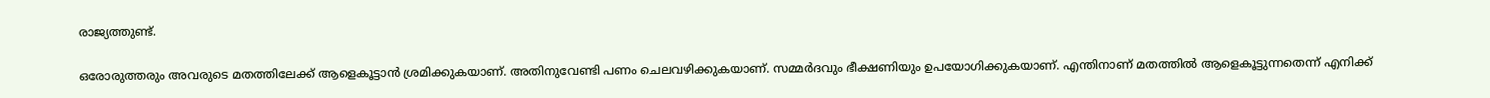രാജ്യത്തുണ്ട്.

ഒരോരുത്തരും അവരുടെ മതത്തിലേക്ക് ആളെകൂട്ടാന്‍ ശ്രമിക്കുകയാണ്. അതിനുവേണ്ടി പണം ചെലവഴിക്കുകയാണ്. സമ്മര്‍ദവും ഭീക്ഷണിയും ഉപയോഗിക്കുകയാണ്. എന്തിനാണ് മതത്തില്‍ ആളെകൂട്ടുന്നതെന്ന് എനിക്ക്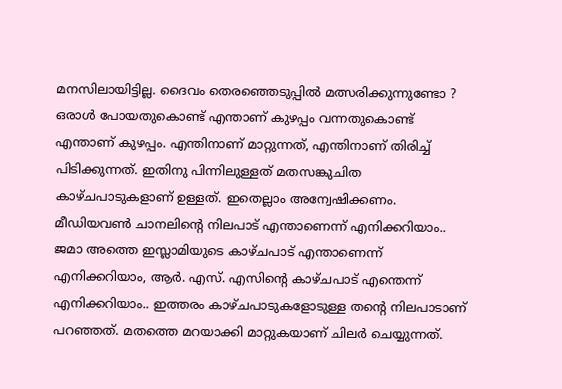മനസിലായിട്ടില്ല. ദൈവം തെരഞ്ഞെടുപ്പില്‍ മത്സരിക്കുന്നുണ്ടോ ? ഒരാള്‍ പോയതുകൊണ്ട് എന്താണ് കുഴപ്പം വന്നതുകൊണ്ട് എന്താണ് കുഴപ്പം. എന്തിനാണ് മാറ്റുന്നത്, എന്തിനാണ് തിരിച്ച് പിടിക്കുന്നത്. ഇതിനു പിന്നിലുള്ളത് മതസങ്കുചിത കാഴ്ചപാടുകളാണ് ഉള്ളത്. ഇതെല്ലാം അന്വേഷിക്കണം. മീഡിയവണ്‍ ചാനലിന്റെ നിലപാട് എന്താണെന്ന് എനിക്കറിയാം.. ജമാ അത്തെ ഇസ്ലാമിയുടെ കാഴ്ചപാട് എന്താണെന്ന് എനിക്കറിയാം, ആര്‍. എസ്. എസിന്റെ കാഴ്ചപാട് എന്തെന്ന് എനിക്കറിയാം.. ഇത്തരം കാഴ്ചപാടുകളോടുള്ള തന്റെ നിലപാടാണ് പറഞ്ഞത്. മതത്തെ മറയാക്കി മാറ്റുകയാണ് ചിലര്‍ ചെയ്യുന്നത്.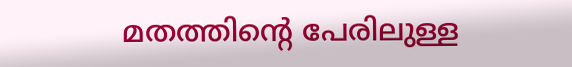മതത്തിന്റെ പേരിലുള്ള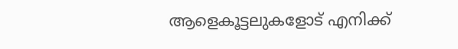ആളെകൂട്ടലുകളോട് എനിക്ക്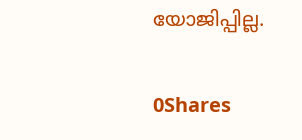യോജിപ്പില്ല.

0Shares